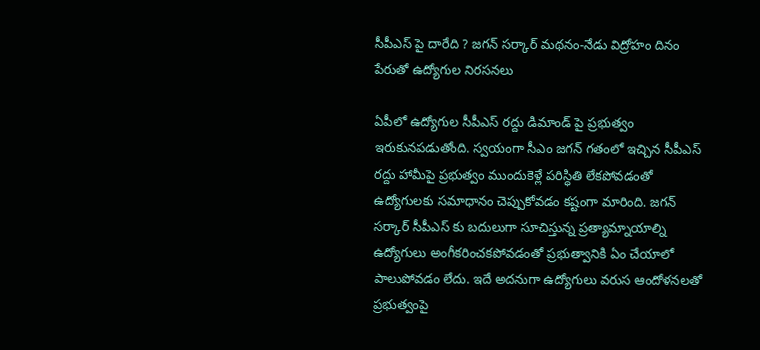సీపీఎస్ పై దారేది ? జగన్ సర్కార్ మథనం-నేడు విద్రోహం దినం పేరుతో ఉద్యోగుల నిరసనలు

ఏపీలో ఉద్యోగుల సీపీఎస్ రద్దు డిమాండ్ పై ప్రభుత్వం ఇరుకునపడుతోంది. స్వయంగా సీఎం జగన్ గతంలో ఇచ్చిన సీపీఎస్ రద్దు హామీపై ప్రభుత్వం ముందుకెళ్లే పరిస్ధితి లేకపోవడంతో ఉద్యోగులకు సమాధానం చెప్పుకోవడం కష్టంగా మారింది. జగన్ సర్కార్ సీపీఎస్ కు బదులుగా సూచిస్తున్న ప్రత్యామ్నాయాల్ని ఉద్యోగులు అంగీకరించకపోవడంతో ప్రభుత్వానికి ఏం చేయాలో పాలుపోవడం లేదు. ఇదే అదనుగా ఉద్యోగులు వరుస ఆందోళనలతో ప్రభుత్వంపై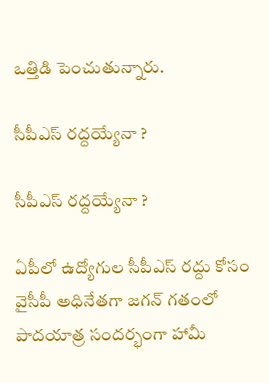ఒత్తిడి పెంచుతున్నారు.

సీపీఎస్ రద్దయ్యేనా ?

సీపీఎస్ రద్దయ్యేనా ?

ఏపీలో ఉద్యోగుల సీపీఎస్ రద్దు కోసం వైసీపీ అధినేతగా జగన్ గతంలో పాదయాత్ర సందర్భంగా హామీ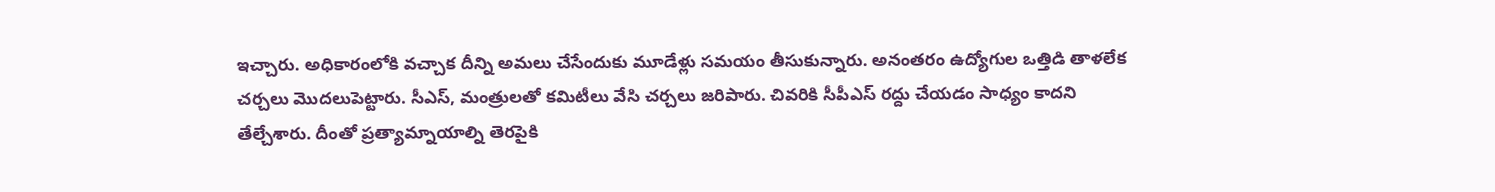ఇచ్చారు. అధికారంలోకి వచ్చాక దీన్ని అమలు చేసేందుకు మూడేళ్లు సమయం తీసుకున్నారు. అనంతరం ఉద్యోగుల ఒత్తిడి తాళలేక చర్చలు మొదలుపెట్టారు. సీఎస్, మంత్రులతో కమిటీలు వేసి చర్చలు జరిపారు. చివరికి సీపీఎస్ రద్దు చేయడం సాధ్యం కాదని తేల్చేశారు. దీంతో ప్రత్యామ్నాయాల్ని తెరపైకి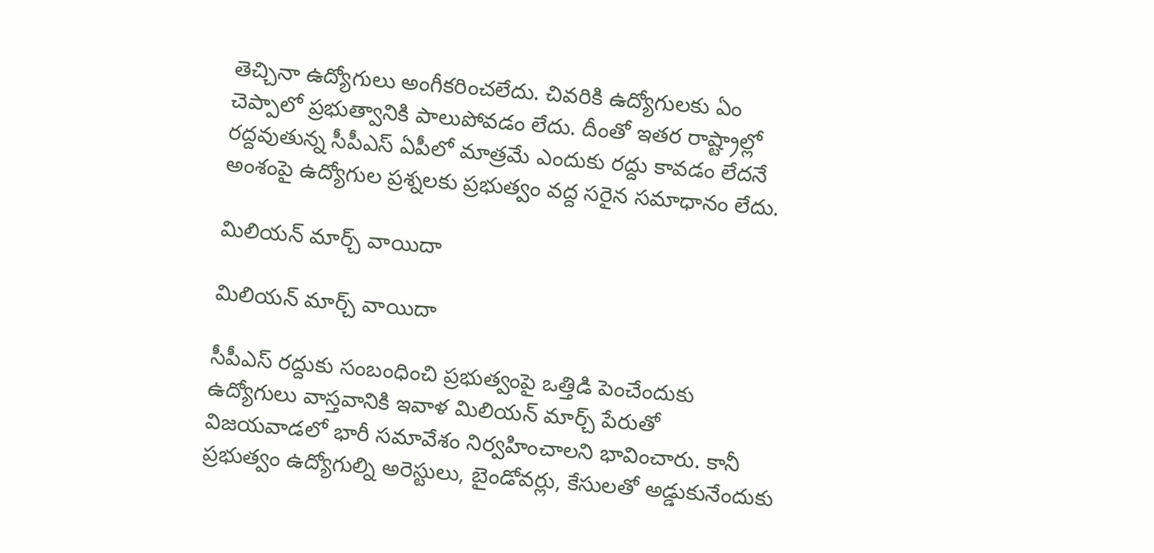తెచ్చినా ఉద్యోగులు అంగీకరించలేదు. చివరికి ఉద్యోగులకు ఏం చెప్పాలో ప్రభుత్వానికి పాలుపోవడం లేదు. దీంతో ఇతర రాష్ట్రాల్లో రద్దవుతున్న సీపీఎస్ ఏపీలో మాత్రమే ఎందుకు రద్దు కావడం లేదనే అంశంపై ఉద్యోగుల ప్రశ్నలకు ప్రభుత్వం వద్ద సరైన సమాధానం లేదు.

మిలియన్ మార్చ్ వాయిదా

మిలియన్ మార్చ్ వాయిదా

సీపీఎస్ రద్దుకు సంబంధించి ప్రభుత్వంపై ఒత్తిడి పెంచేందుకు ఉద్యోగులు వాస్తవానికి ఇవాళ మిలియన్ మార్చ్ పేరుతో విజయవాడలో భారీ సమావేశం నిర్వహించాలని భావించారు. కానీ ప్రభుత్వం ఉద్యోగుల్ని అరెస్టులు, బైండోవర్లు, కేసులతో అడ్డుకునేందుకు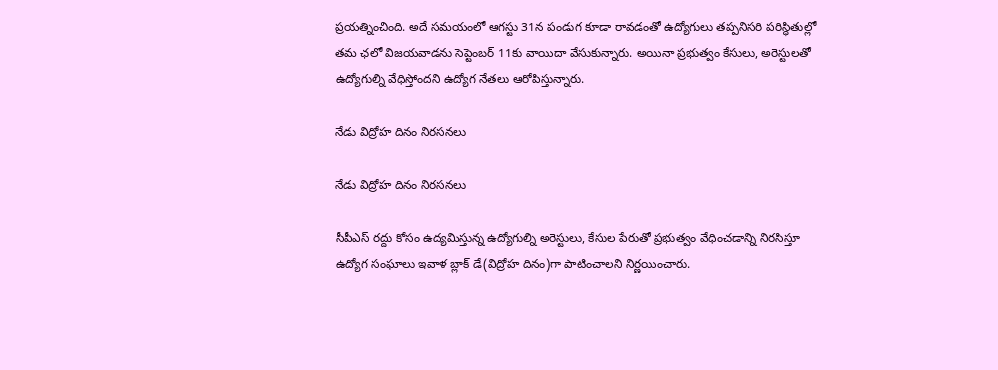ప్రయత్నించింది. అదే సమయంలో ఆగస్టు 31న పండుగ కూడా రావడంతో ఉద్యోగులు తప్పనిసరి పరిస్ధితుల్లో తమ ఛలో విజయవాడను సెప్టెంబర్ 11కు వాయిదా వేసుకున్నారు. అయినా ప్రభుత్వం కేసులు, అరెస్టులతో ఉద్యోగుల్ని వేధిస్తోందని ఉద్యోగ నేతలు ఆరోపిస్తున్నారు.

నేడు విద్రోహ దినం నిరసనలు

నేడు విద్రోహ దినం నిరసనలు

సీపీఎస్ రద్దు కోసం ఉద్యమిస్తున్న ఉద్యోగుల్ని అరెస్టులు, కేసుల పేరుతో ప్రభుత్వం వేధించడాన్ని నిరసిస్తూ ఉద్యోగ సంఘాలు ఇవాళ బ్లాక్ డే(విద్రోహ దినం)గా పాటించాలని నిర్ణయించారు.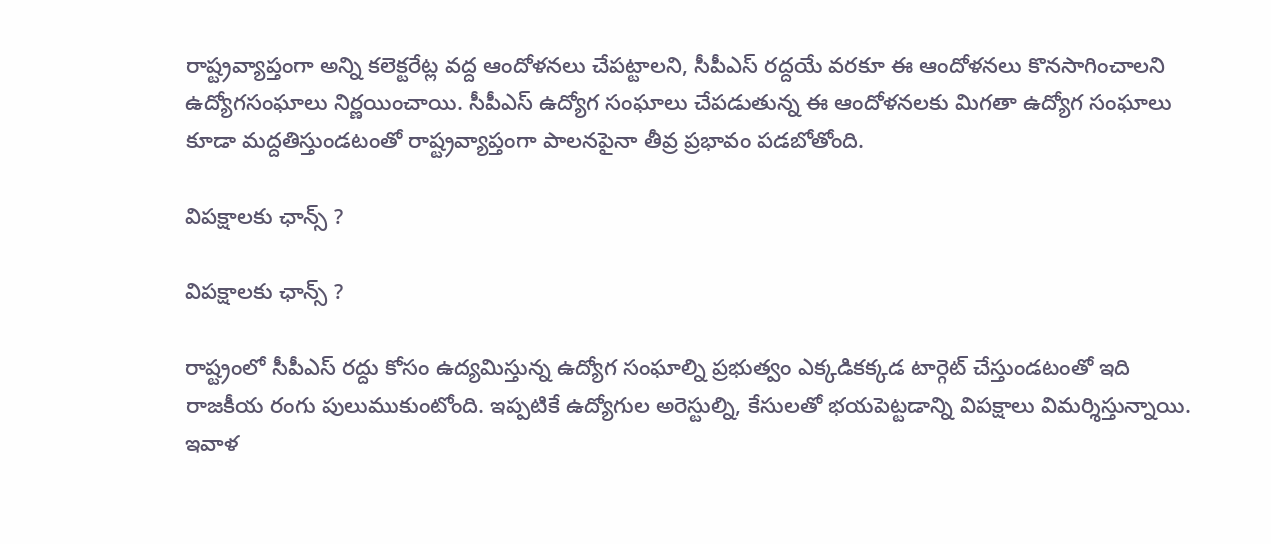రాష్ట్రవ్యాప్తంగా అన్ని కలెక్టరేట్ల వద్ద ఆందోళనలు చేపట్టాలని, సీపీఎస్ రద్దయే వరకూ ఈ ఆందోళనలు కొనసాగించాలని ఉద్యోగసంఘాలు నిర్ణయించాయి. సీపీఎస్ ఉద్యోగ సంఘాలు చేపడుతున్న ఈ ఆందోళనలకు మిగతా ఉద్యోగ సంఘాలు కూడా మద్దతిస్తుండటంతో రాష్ట్రవ్యాప్తంగా పాలనపైనా తీవ్ర ప్రభావం పడబోతోంది.

విపక్షాలకు ఛాన్స్ ?

విపక్షాలకు ఛాన్స్ ?

రాష్ట్రంలో సీపీఎస్ రద్దు కోసం ఉద్యమిస్తున్న ఉద్యోగ సంఘాల్ని ప్రభుత్వం ఎక్కడికక్కడ టార్గెట్ చేస్తుండటంతో ఇది రాజకీయ రంగు పులుముకుంటోంది. ఇప్పటికే ఉద్యోగుల అరెస్టుల్ని, కేసులతో భయపెట్టడాన్ని విపక్షాలు విమర్శిస్తున్నాయి. ఇవాళ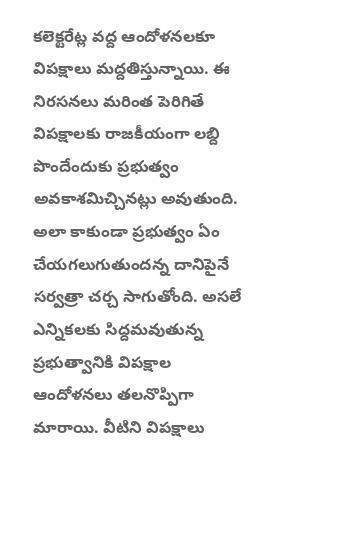కలెక్టరేట్ల వద్ద ఆందోళనలకూ విపక్షాలు మద్దతిస్తున్నాయి. ఈ నిరసనలు మరింత పెరిగితే విపక్షాలకు రాజకీయంగా లబ్ది పొందేందుకు ప్రభుత్వం అవకాశమిచ్చినట్లు అవుతుంది. అలా కాకుండా ప్రభుత్వం ఏం చేయగలుగుతుందన్న దానిపైనే సర్వత్రా చర్చ సాగుతోంది. అసలే ఎన్నికలకు సిద్దమవుతున్న ప్రభుత్వానికి విపక్షాల ఆందోళనలు తలనొప్పిగా మారాయి. వీటిని విపక్షాలు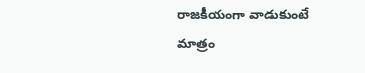రాజకీయంగా వాడుకుంటే మాత్రం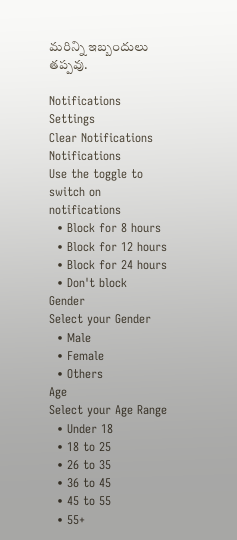మరిన్ని ఇబ్బందులు తప్పవు.

Notifications
Settings
Clear Notifications
Notifications
Use the toggle to switch on notifications
  • Block for 8 hours
  • Block for 12 hours
  • Block for 24 hours
  • Don't block
Gender
Select your Gender
  • Male
  • Female
  • Others
Age
Select your Age Range
  • Under 18
  • 18 to 25
  • 26 to 35
  • 36 to 45
  • 45 to 55
  • 55+